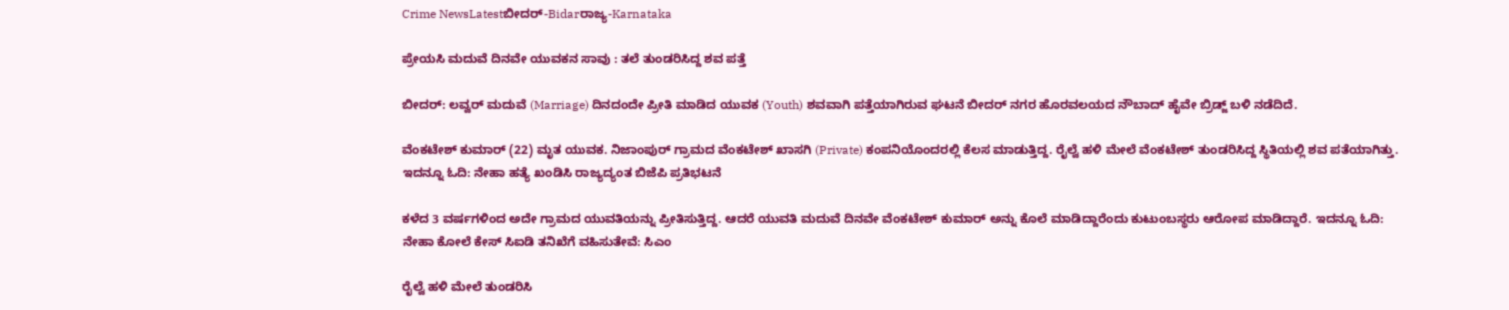Crime NewsLatestಬೀದರ್-Bidarರಾಜ್ಯ-Karnataka

ಪ್ರೇಯಸಿ ಮದುವೆ ದಿನವೇ ಯುವಕನ ಸಾವು : ತಲೆ ತುಂಡರಿಸಿದ್ದ ಶವ ಪತ್ತೆ

ಬೀದರ್: ಲವ್ವರ್ ಮದುವೆ (Marriage) ದಿನದಂದೇ ಪ್ರೀತಿ ಮಾಡಿದ ಯುವಕ (Youth) ಶವವಾಗಿ ಪತ್ತೆಯಾಗಿರುವ ಘಟನೆ ಬೀದರ್ ನಗರ ಹೊರವಲಯದ ನೌಬಾದ್ ಹೈವೇ ಬ್ರಿಡ್ಜ್ ಬಳಿ ನಡೆದಿದೆ.

ವೆಂಕಟೇಶ್ ಕುಮಾರ್ (22) ಮೃತ ಯುವಕ. ನಿಜಾಂಪುರ್ ಗ್ರಾಮದ ವೆಂಕಟೇಶ್ ಖಾಸಗಿ (Private) ಕಂಪನಿಯೊಂದರಲ್ಲಿ ಕೆಲಸ ಮಾಡುತ್ತಿದ್ದ. ರೈಲ್ವೆ ಹಳಿ ಮೇಲೆ ವೆಂಕಟೇಶ್ ತುಂಡರಿಸಿದ್ದ ಸ್ಥಿತಿಯಲ್ಲಿ ಶವ ಪತೆಯಾಗಿತ್ತು. ಇದನ್ನೂ ಓದಿ: ನೇಹಾ ಹತ್ಯೆ ಖಂಡಿಸಿ ರಾಜ್ಯದ್ಯಂತ ಬಿಜೆಪಿ ಪ್ರತಿಭಟನೆ

ಕಳೆದ 3 ವರ್ಷಗಳಿಂದ ಅದೇ ಗ್ರಾಮದ ಯುವತಿಯನ್ನು ಪ್ರೀತಿಸುತ್ತಿದ್ದ. ಆದರೆ ಯುವತಿ ಮದುವೆ ದಿನವೇ ವೆಂಕಟೇಶ್ ಕುಮಾರ್ ಅನ್ನು ಕೊಲೆ ಮಾಡಿದ್ದಾರೆಂದು ಕುಟುಂಬಸ್ಥರು ಆರೋಪ ಮಾಡಿದ್ದಾರೆ. ಇದನ್ನೂ ಓದಿ: ನೇಹಾ ಕೋಲೆ ಕೇಸ್ ಸಿಐಡಿ ತನಿಖೆಗೆ ವಹಿಸುತೇವೆ: ಸಿಎಂ

ರೈಲ್ವೆ ಹಳಿ ಮೇಲೆ ತುಂಡರಿಸಿ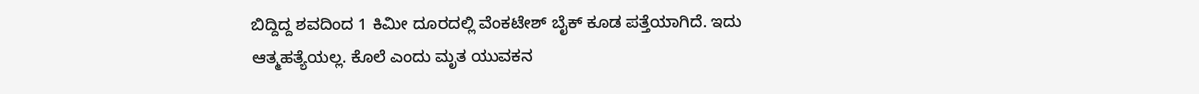ಬಿದ್ದಿದ್ದ ಶವದಿಂದ 1 ಕಿಮೀ ದೂರದಲ್ಲಿ ವೆಂಕಟೇಶ್ ಬೈಕ್ ಕೂಡ ಪತ್ತೆಯಾಗಿದೆ. ಇದು ಆತ್ಮಹತ್ಯೆಯಲ್ಲ. ಕೊಲೆ ಎಂದು ಮೃತ ಯುವಕನ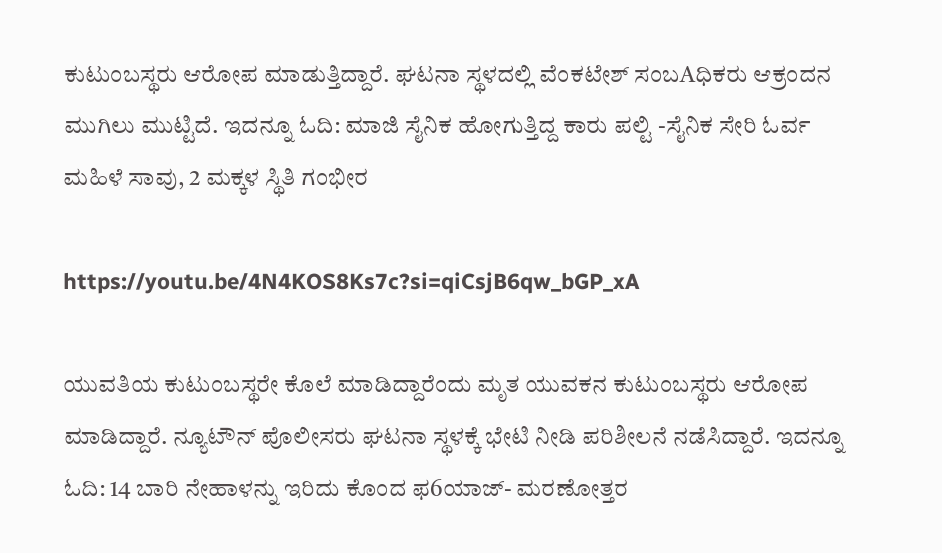ಕುಟುಂಬಸ್ಥರು ಆರೋಪ ಮಾಡುತ್ತಿದ್ದಾರೆ. ಘಟನಾ ಸ್ಥಳದಲ್ಲಿ ವೆಂಕಟೇಶ್ ಸಂಬAಧಿಕರು ಆಕ್ರಂದನ ಮುಗಿಲು ಮುಟ್ಟಿದೆ. ಇದನ್ನೂ ಓದಿ: ಮಾಜಿ ಸೈನಿಕ ಹೋಗುತ್ತಿದ್ದ ಕಾರು ಪಲ್ಟಿ -ಸೈನಿಕ ಸೇರಿ ಓರ್ವ ಮಹಿಳೆ ಸಾವು, 2 ಮಕ್ಕಳ ಸ್ಥಿತಿ ಗಂಭೀರ

https://youtu.be/4N4KOS8Ks7c?si=qiCsjB6qw_bGP_xA

ಯುವತಿಯ ಕುಟುಂಬಸ್ಥರೇ ಕೊಲೆ ಮಾಡಿದ್ದಾರೆಂದು ಮೃತ ಯುವಕನ ಕುಟುಂಬಸ್ಥರು ಆರೋಪ ಮಾಡಿದ್ದಾರೆ. ನ್ಯೂಟೌನ್ ಪೊಲೀಸರು ಘಟನಾ ಸ್ಥಳಕ್ಕೆ ಭೇಟಿ ನೀಡಿ ಪರಿಶೀಲನೆ ನಡೆಸಿದ್ದಾರೆ. ಇದನ್ನೂ ಓದಿ: 14 ಬಾರಿ ನೇಹಾಳನ್ನು ಇರಿದು ಕೊಂದ ಫ6ಯಾಜ್- ಮರಣೋತ್ತರ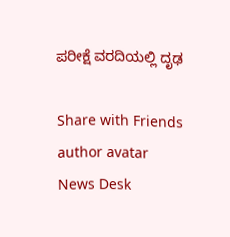ಪರೀಕ್ಷೆ ವರದಿಯಲ್ಲಿ ದೃಢ

Share with Friends
author avatar
News Desk